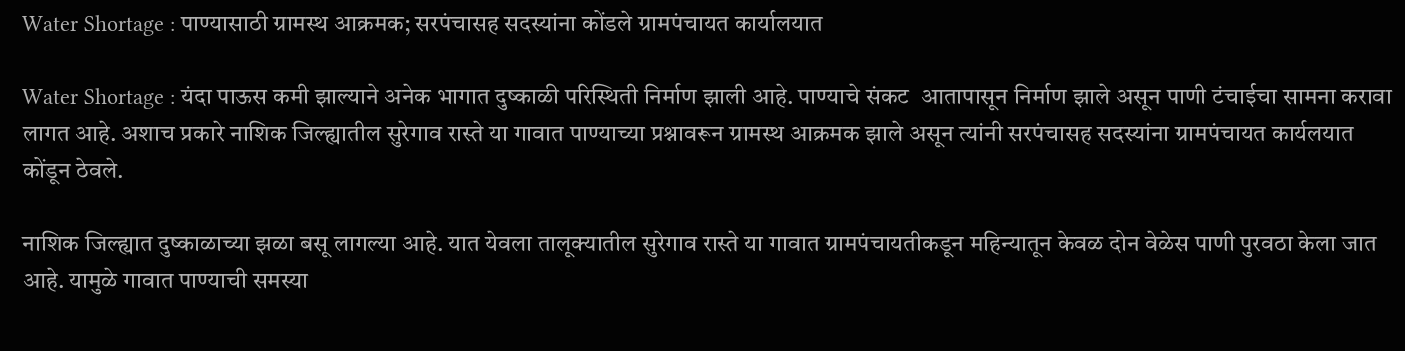Water Shortage : पाण्यासाठी ग्रामस्थ आक्रमक; सरपंचासह सदस्यांना कोंडले ग्रामपंचायत कार्यालयात

Water Shortage : यंदा पाऊस कमी झाल्याने अनेक भागात दुष्काळी परिस्थिती निर्माण झाली आहे. पाण्याचे संकट  आतापासून निर्माण झाले असून पाणी टंचाईचा सामना करावा लागत आहे. अशाच प्रकारे नाशिक जिल्ह्यातील सुरेगाव रास्ते या गावात पाण्याच्या प्रश्नावरून ग्रामस्थ आक्रमक झाले असून त्यांनी सरपंचासह सदस्यांना ग्रामपंचायत कार्यलयात कोंडून ठेवले.

नाशिक जिल्ह्यात दुष्काळाच्या झळा बसू लागल्या आहे. यात येवला तालूक्यातील सुरेगाव रास्ते या गावात ग्रामपंचायतीकडून महिन्यातून केवळ दोन वेळेस पाणी पुरवठा केला जात आहे. यामुळे गावात पाण्याची समस्या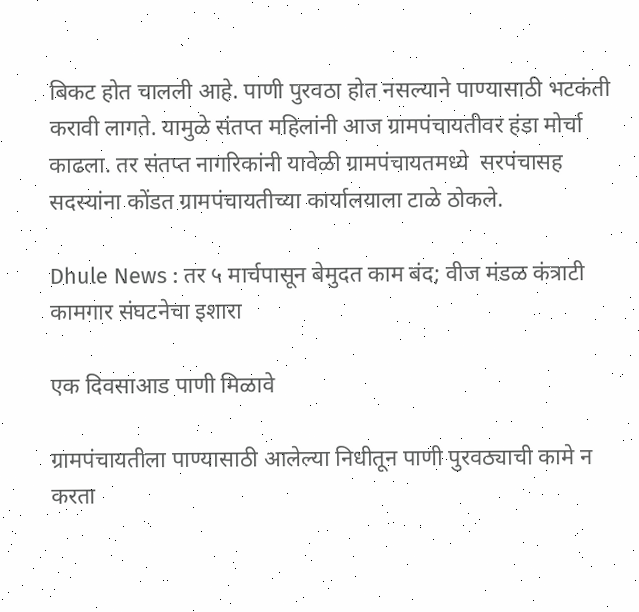बिकट होत चालली आहे. पाणी पुरवठा होत नसल्याने पाण्यासाठी भटकंती करावी लागते. यामुळे संतप्त महिलांनी आज ग्रामपंचायतीवर हंडा मोर्चा काढला. तर संतप्त नागरिकांनी यावेळी ग्रामपंचायतमध्ये  सरपंचासह सदस्यांना कोंडत ग्रामपंचायतीच्या कार्यालयाला टाळे ठोकले.

Dhule News : तर ५ मार्चपासून बेमुदत काम बंद; वीज मंडळ कंत्राटी कामगार संघटनेचा इशारा

एक दिवसाआड पाणी मिळावे

ग्रामपंचायतीला पाण्यासाठी आलेल्या निधीतून पाणी पुरवठ्याची कामे न करता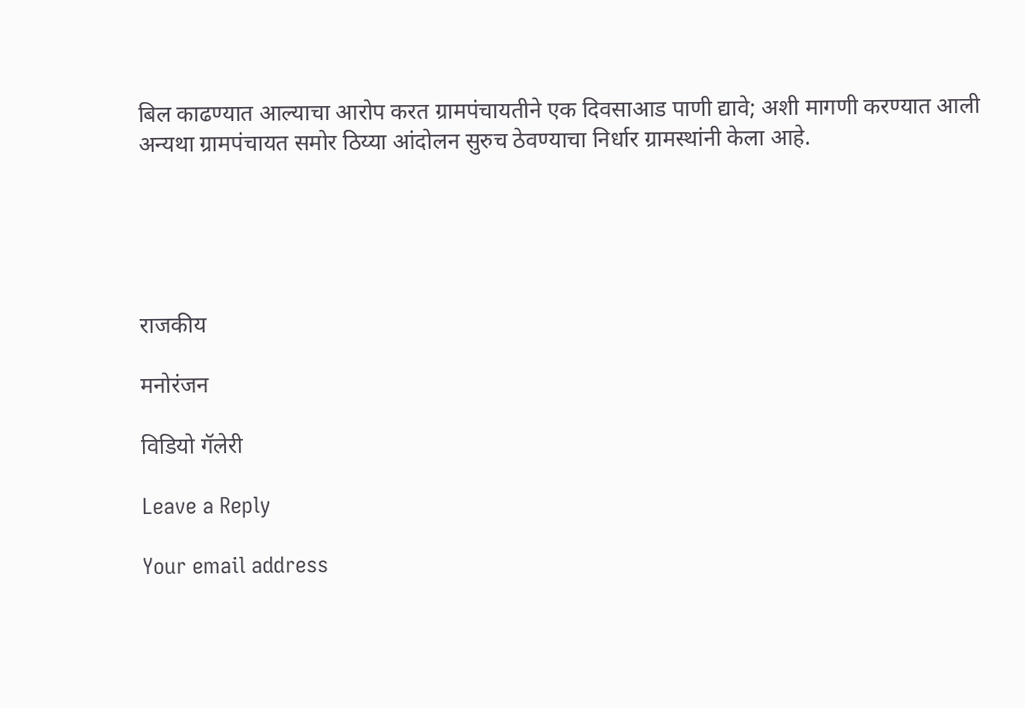बिल काढण्यात आल्याचा आरोप करत ग्रामपंचायतीने एक दिवसाआड पाणी द्यावे; अशी मागणी करण्यात आली अन्यथा ग्रामपंचायत समोर ठिय्या आंदोलन सुरुच ठेवण्याचा निर्धार ग्रामस्थांनी केला आहे.





राजकीय

मनोरंजन

विडियो गॅलेरी

Leave a Reply

Your email address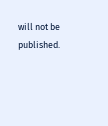will not be published.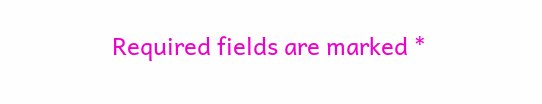Required fields are marked *